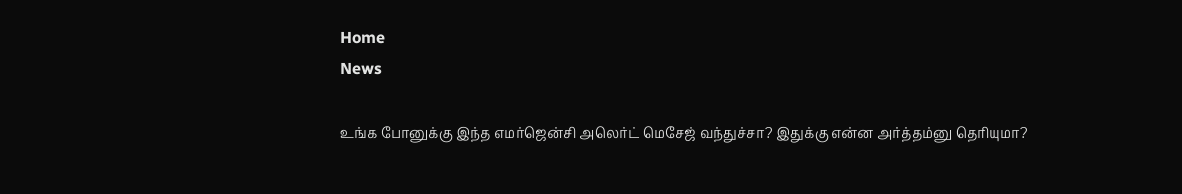Home
News

உங்க போனுக்கு இந்த எமர்ஜென்சி அலெர்ட் மெசேஜ் வந்துச்சா? இதுக்கு என்ன அர்த்தம்னு தெரியுமா?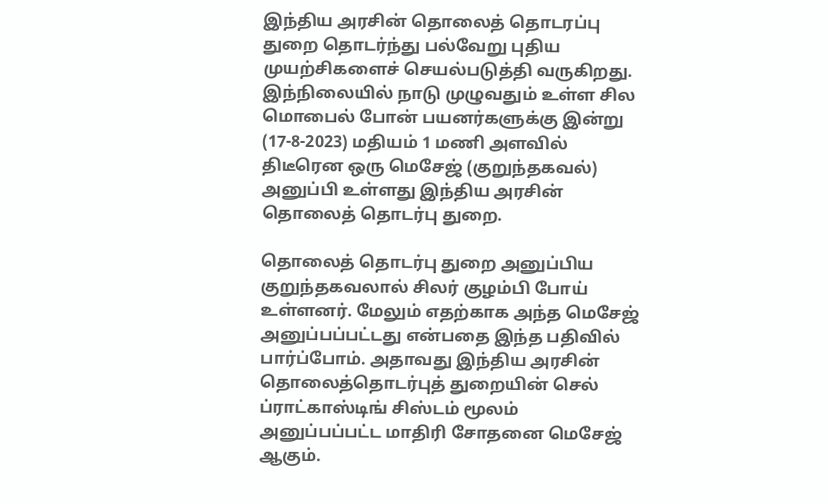இந்திய அரசின் தொலைத் தொடரப்பு துறை தொடர்ந்து பல்வேறு புதிய முயற்சிகளைச் செயல்படுத்தி வருகிறது. இந்நிலையில் நாடு முழுவதும் உள்ள சில மொபைல் போன் பயனர்களுக்கு இன்று (17-8-2023) மதியம் 1 மணி அளவில் திடீரென ஒரு மெசேஜ் (குறுந்தகவல்) அனுப்பி உள்ளது இந்திய அரசின் தொலைத் தொடர்பு துறை.

தொலைத் தொடர்பு துறை அனுப்பிய குறுந்தகவலால் சிலர் குழம்பி போய் உள்ளனர். மேலும் எதற்காக அந்த மெசேஜ் அனுப்பப்பட்டது என்பதை இந்த பதிவில் பார்ப்போம். அதாவது இந்திய அரசின் தொலைத்தொடர்புத் துறையின் செல் ப்ராட்காஸ்டிங் சிஸ்டம் மூலம் அனுப்பப்பட்ட மாதிரி சோதனை மெசேஜ் ஆகும்.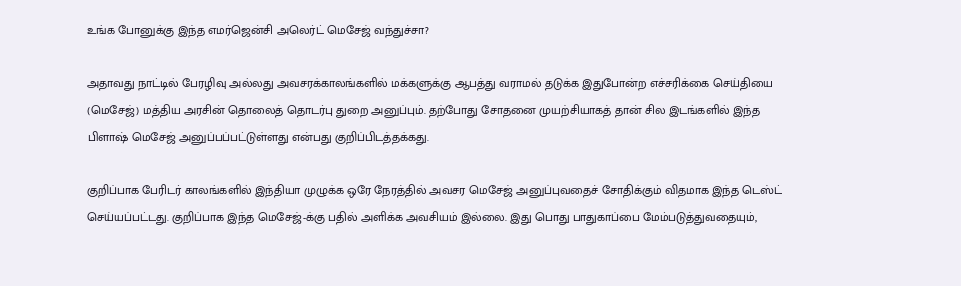உங்க போனுக்கு இந்த எமர்ஜென்சி அலெர்ட் மெசேஜ் வந்துச்சா?

அதாவது நாட்டில் பேரழிவு அல்லது அவசரக்காலங்களில் மக்களுக்கு ஆபத்து வராமல் தடுக்க இதுபோன்ற எச்சரிக்கை செய்தியை (மெசேஜ்) மத்திய அரசின் தொலைத் தொடர்பு துறை அனுப்பும். தற்போது சோதனை முயற்சியாகத் தான் சில இடங்களில் இந்த பிளாஷ் மெசேஜ் அனுப்பப்பட்டுள்ளது என்பது குறிப்பிடத்தக்கது.

குறிப்பாக பேரிடர் காலங்களில் இந்தியா முழுக்க ஒரே நேரத்தில் அவசர மெசேஜ் அனுப்புவதைச் சோதிக்கும் விதமாக இந்த டெஸ்ட் செய்யப்பட்டது. குறிப்பாக இந்த மெசேஜ்-க்கு பதில் அளிக்க அவசியம் இல்லை. இது பொது பாதுகாப்பை மேம்படுத்துவதையும்,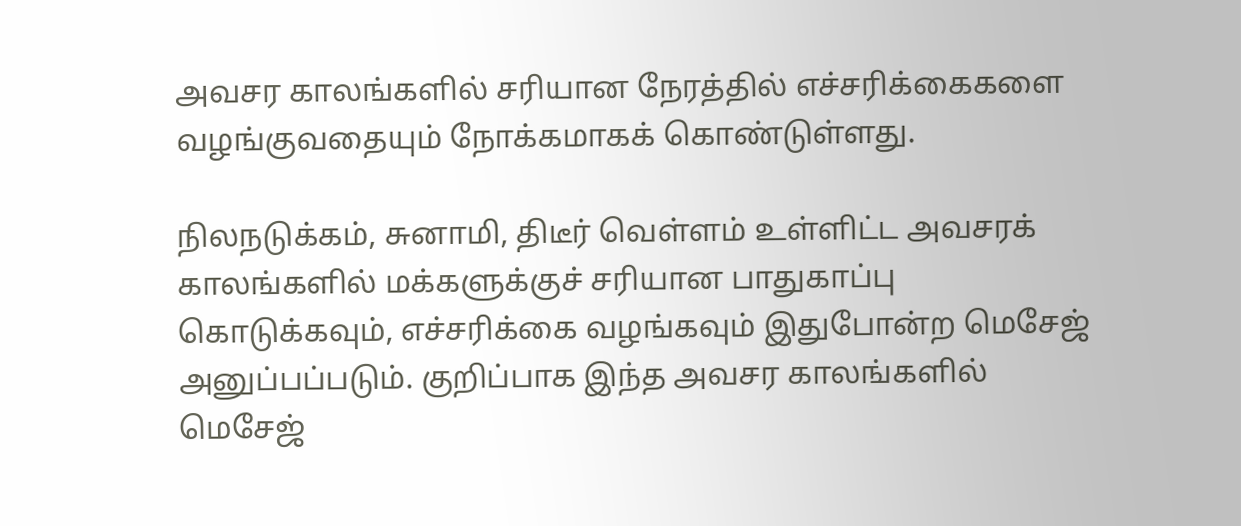அவசர காலங்களில் சரியான நேரத்தில் எச்சரிக்கைகளை வழங்குவதையும் நோக்கமாகக் கொண்டுள்ளது.

நிலநடுக்கம், சுனாமி, திடீர் வெள்ளம் உள்ளிட்ட அவசரக் காலங்களில் மக்களுக்குச் சரியான பாதுகாப்பு கொடுக்கவும், எச்சரிக்கை வழங்கவும் இதுபோன்ற மெசேஜ் அனுப்பப்படும். குறிப்பாக இந்த அவசர காலங்களில் மெசேஜ்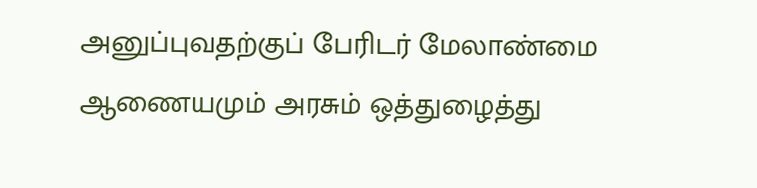அனுப்புவதற்குப் பேரிடர் மேலாண்மை ஆணையமும் அரசும் ஒத்துழைத்து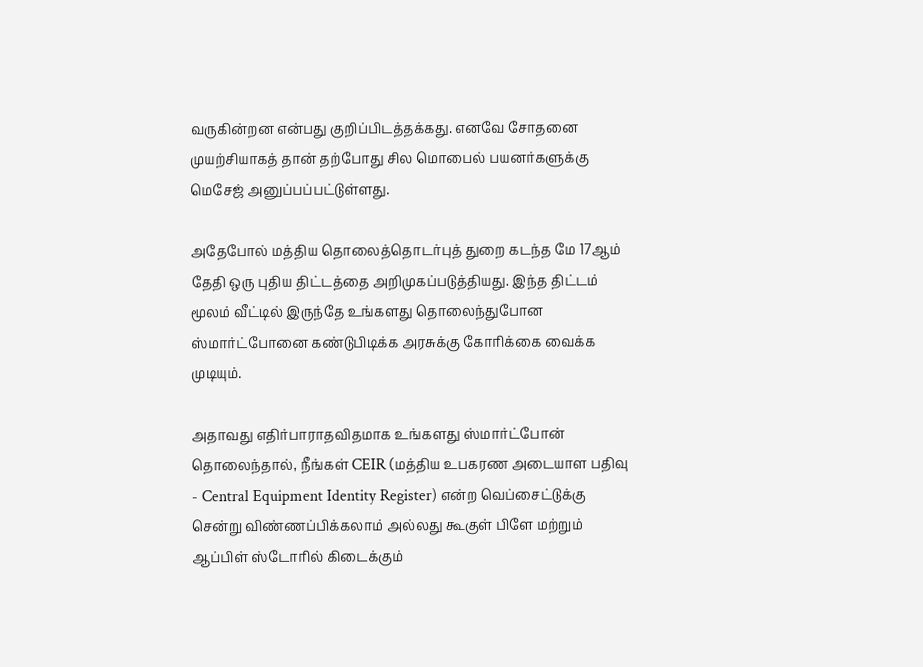வருகின்றன என்பது குறிப்பிடத்தக்கது. எனவே சோதனை முயற்சியாகத் தான் தற்போது சில மொபைல் பயனர்களுக்கு மெசேஜ் அனுப்பப்பட்டுள்ளது.

அதேபோல் மத்திய தொலைத்தொடர்புத் துறை கடந்த மே 17ஆம் தேதி ஒரு புதிய திட்டத்தை அறிமுகப்படுத்தியது. இந்த திட்டம் மூலம் வீட்டில் இருந்தே உங்களது தொலைந்துபோன ஸ்மார்ட்போனை கண்டுபிடிக்க அரசுக்கு கோரிக்கை வைக்க முடியும்.

அதாவது எதிர்பாராதவிதமாக உங்களது ஸ்மார்ட்போன் தொலைந்தால், நீங்கள் CEIR (மத்திய உபகரண அடையாள பதிவு - Central Equipment Identity Register) என்ற வெப்சைட்டுக்கு சென்று விண்ணப்பிக்கலாம் அல்லது கூகுள் பிளே மற்றும் ஆப்பிள் ஸ்டோரில் கிடைக்கும்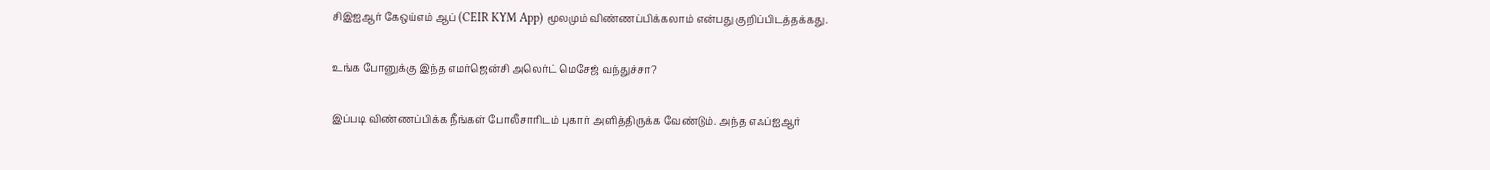சிஇஐஆர் கேஒய்எம் ஆப் (CEIR KYM App) மூலமும் விண்ணப்பிக்கலாம் என்பது குறிப்பிடத்தக்கது.

உங்க போனுக்கு இந்த எமர்ஜென்சி அலெர்ட் மெசேஜ் வந்துச்சா?

இப்படி விண்ணப்பிக்க நீங்கள் போலீசாரிடம் புகார் அளித்திருக்க வேண்டும். அந்த எஃப்ஐஆர்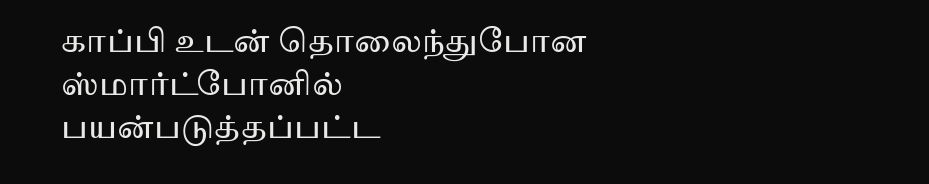காப்பி உடன் தொலைந்துபோன ஸ்மார்ட்போனில் பயன்படுத்தப்பட்ட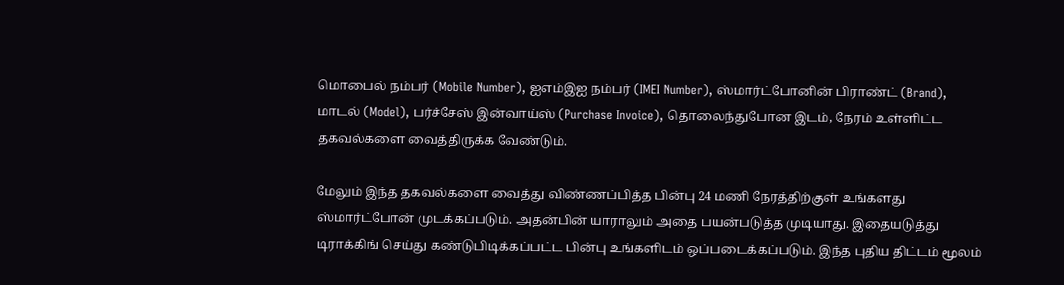மொபைல் நம்பர் (Mobile Number), ஐஎம்இஐ நம்பர் (IMEI Number), ஸ்மார்ட்போனின் பிராண்ட் (Brand), மாடல் (Model), பர்ச்சேஸ் இன்வாய்ஸ் (Purchase Invoice), தொலைந்துபோன இடம், நேரம் உள்ளிட்ட தகவல்களை வைத்திருக்க வேண்டும்.

மேலும் இந்த தகவல்களை வைத்து விண்ணப்பித்த பின்பு 24 மணி நேரத்திற்குள் உங்களது ஸ்மார்ட்போன் முடக்கப்படும். அதன்பின் யாராலும் அதை பயன்படுத்த முடியாது. இதையடுத்து டிராக்கிங் செய்து கண்டுபிடிக்கப்பட்ட பின்பு உங்களிடம் ஒப்படைக்கப்படும். இந்த புதிய திட்டம் மூலம்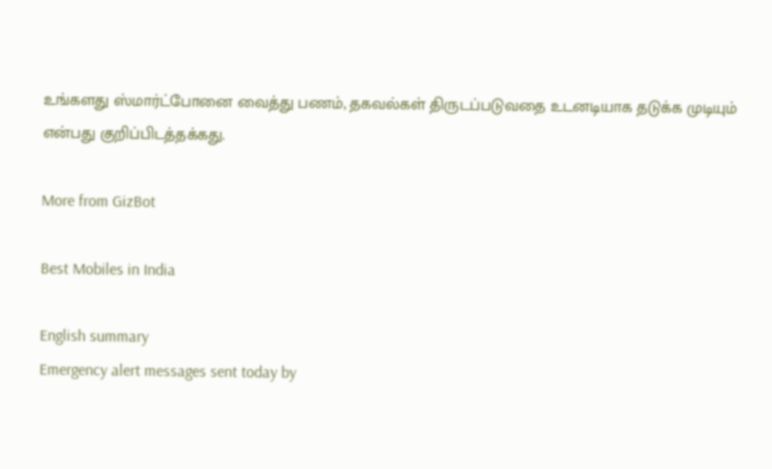உங்களது ஸ்மார்ட்போனை வைத்து பணம், தகவல்கள் திருடப்படுவதை உடனடியாக தடுக்க முடியும் என்பது குறிப்பிடத்தக்கது.

More from GizBot

Best Mobiles in India

English summary
Emergency alert messages sent today by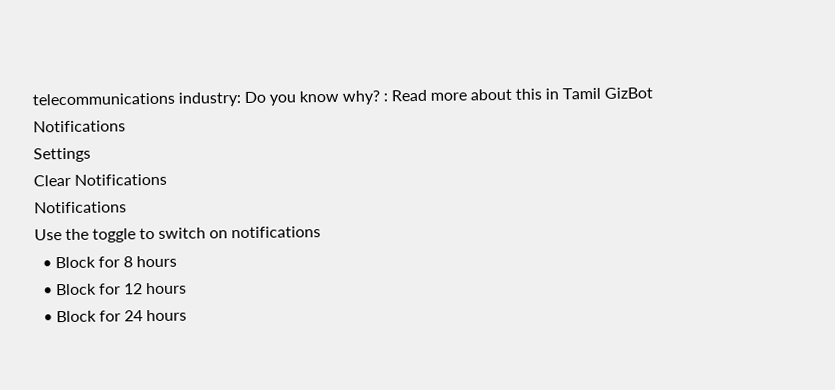telecommunications industry: Do you know why? : Read more about this in Tamil GizBot
Notifications
Settings
Clear Notifications
Notifications
Use the toggle to switch on notifications
  • Block for 8 hours
  • Block for 12 hours
  • Block for 24 hours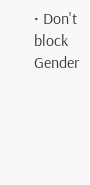• Don't block
Gender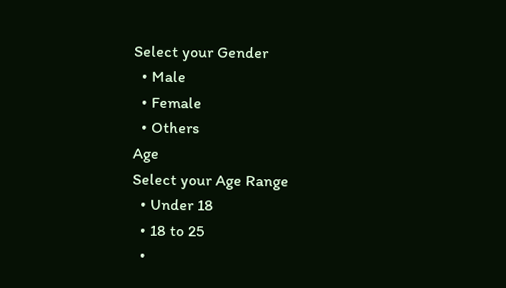Select your Gender
  • Male
  • Female
  • Others
Age
Select your Age Range
  • Under 18
  • 18 to 25
  •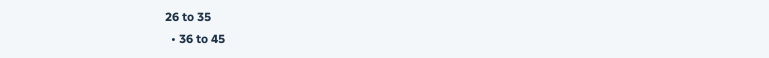26 to 35
  • 36 to 45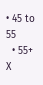• 45 to 55
  • 55+
X